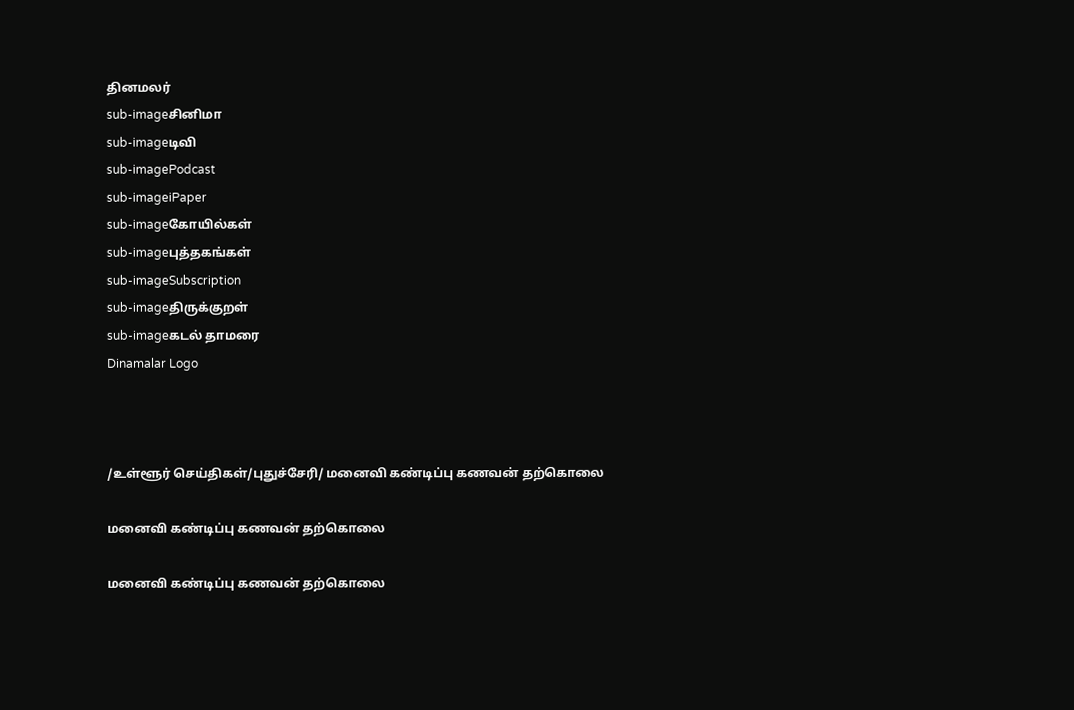தினமலர்
sub-imageசினிமா
sub-imageடிவி
sub-imagePodcast
sub-imageiPaper
sub-imageகோயில்கள்
sub-imageபுத்தகங்கள்
sub-imageSubscription
sub-imageதிருக்குறள்
sub-imageகடல் தாமரை
Dinamalar Logo



/உள்ளூர் செய்திகள்/புதுச்சேரி/ மனைவி கண்டிப்பு கணவன் தற்கொலை

மனைவி கண்டிப்பு கணவன் தற்கொலை

மனைவி கண்டிப்பு கணவன் தற்கொலை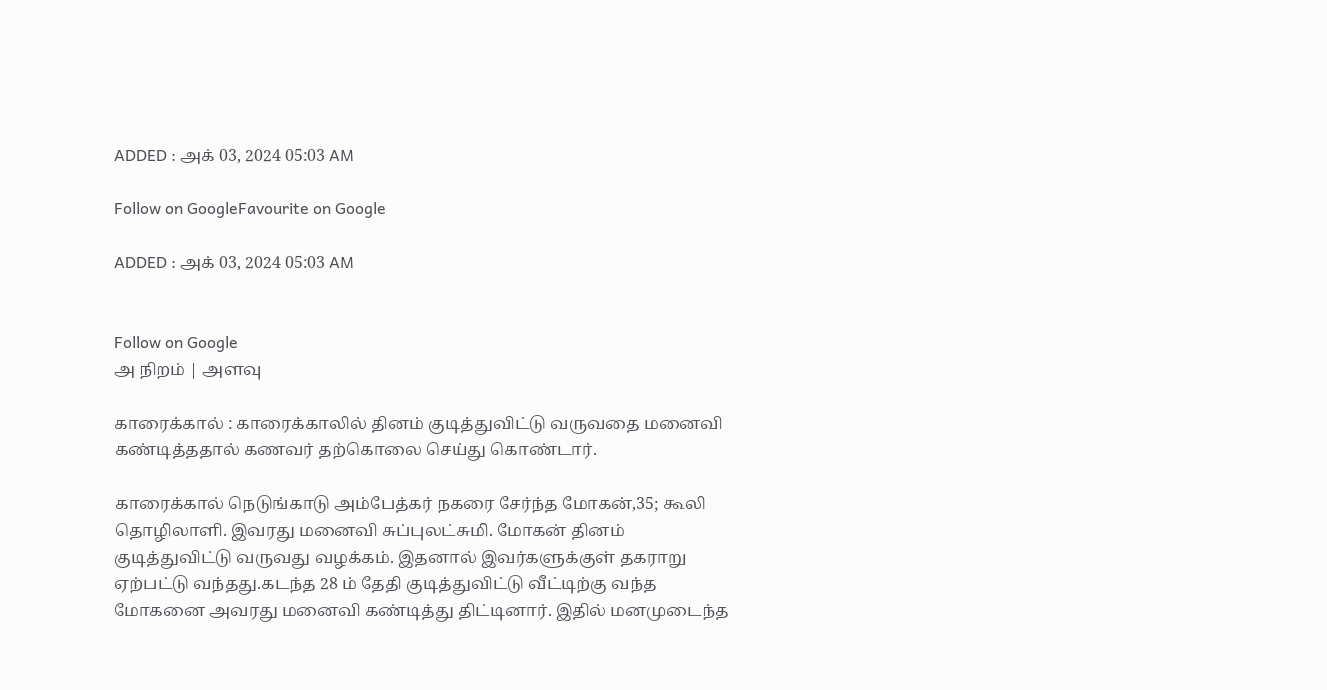ADDED : அக் 03, 2024 05:03 AM

Follow on GoogleFavourite on Google

ADDED : அக் 03, 2024 05:03 AM


Follow on Google
அ நிறம் | அளவு

காரைக்கால் : காரைக்காலில் தினம் குடித்துவிட்டு வருவதை மனைவி கண்டித்ததால் கணவர் தற்கொலை செய்து கொண்டார்.

காரைக்கால் நெடுங்காடு அம்பேத்கர் நகரை சேர்ந்த மோகன்,35; கூலி தொழிலாளி. இவரது மனைவி சுப்புலட்சுமி. மோகன் தினம் குடித்துவிட்டு வருவது வழக்கம். இதனால் இவர்களுக்குள் தகராறு ஏற்பட்டு வந்தது.கடந்த 28 ம் தேதி குடித்துவிட்டு வீட்டிற்கு வந்த மோகனை அவரது மனைவி கண்டித்து திட்டினார். இதில் மனமுடைந்த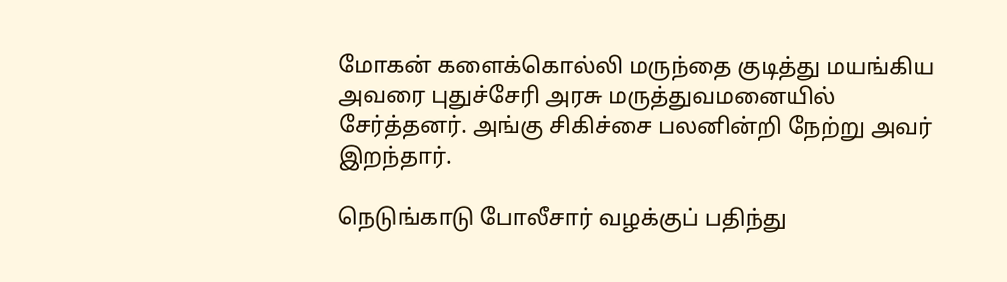மோகன் களைக்கொல்லி மருந்தை குடித்து மயங்கிய அவரை புதுச்சேரி அரசு மருத்துவமனையில் சேர்த்தனர். அங்கு சிகிச்சை பலனின்றி நேற்று அவர் இறந்தார்.

நெடுங்காடு போலீசார் வழக்குப் பதிந்து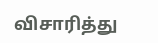விசாரித்து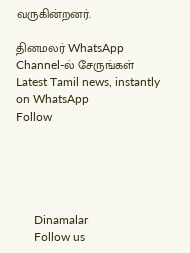வருகின்றனர்.

தினமலர் WhatsApp Channel-ல் சேருங்கள்
Latest Tamil news, instantly on WhatsApp
Follow





      Dinamalar
      Follow us